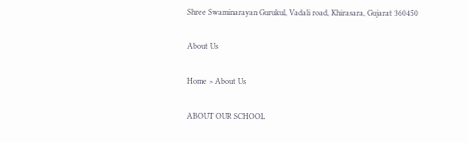Shree Swaminarayan Gurukul, Vadali road, Khirasara, Gujarat 360450

About Us

Home > About Us

ABOUT OUR SCHOOL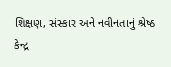શિક્ષણ, સંસ્કાર અને નવીનતાનું શ્રેષ્ઠ કેન્દ્ર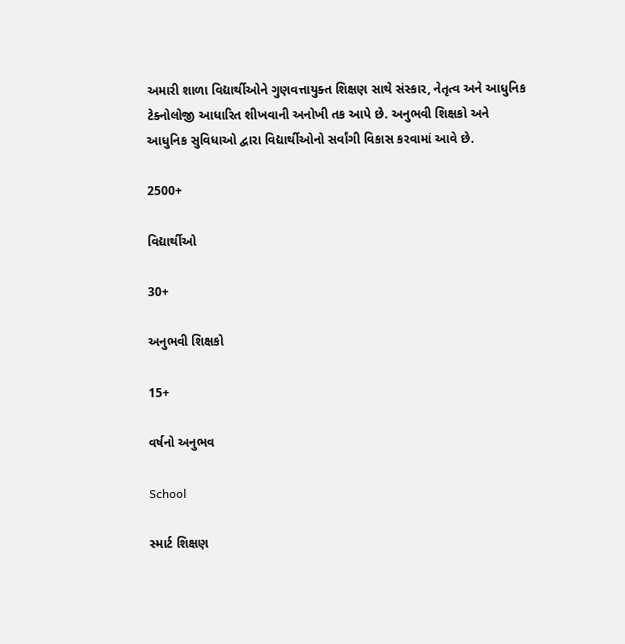અમારી શાળા વિદ્યાર્થીઓને ગુણવત્તાયુક્ત શિક્ષણ સાથે સંસ્કાર, નેતૃત્વ અને આધુનિક ટેક્નોલોજી આધારિત શીખવાની અનોખી તક આપે છે. અનુભવી શિક્ષકો અને આધુનિક સુવિધાઓ દ્વારા વિદ્યાર્થીઓનો સર્વાંગી વિકાસ કરવામાં આવે છે.

2500+

વિદ્યાર્થીઓ

30+

અનુભવી શિક્ષકો

15+

વર્ષનો અનુભવ

School

સ્માર્ટ શિક્ષણ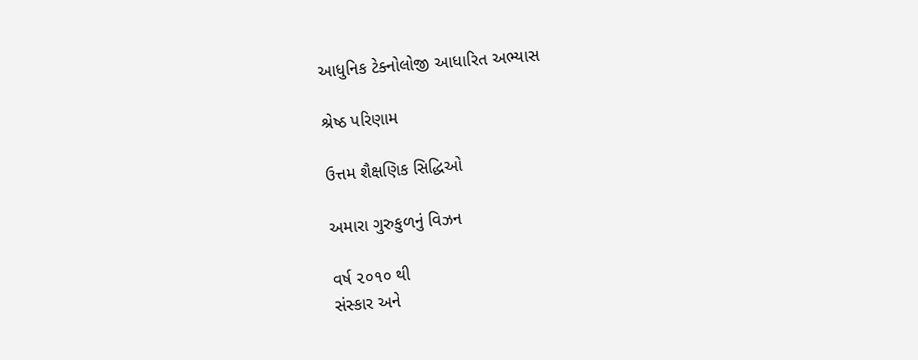આધુનિક ટેક્નોલોજી આધારિત અભ્યાસ

શ્રેષ્ઠ પરિણામ

ઉત્તમ શૈક્ષણિક સિદ્ધિઓ

અમારા ગુરુકુળનું વિઝન

વર્ષ ૨૦૧૦ થી
સંસ્કાર અને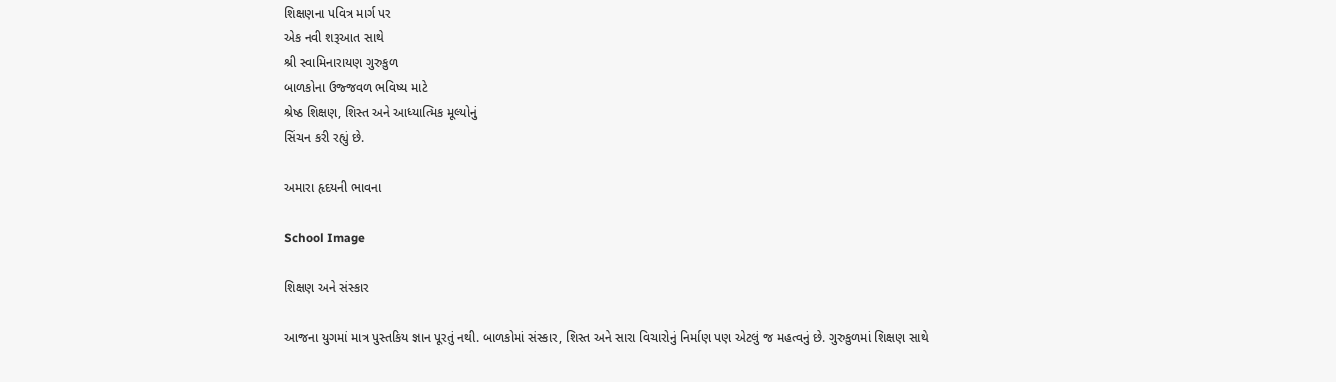શિક્ષણના પવિત્ર માર્ગ પર
એક નવી શરૂઆત સાથે
શ્રી સ્વામિનારાયણ ગુરુકુળ
બાળકોના ઉજ્જવળ ભવિષ્ય માટે
શ્રેષ્ઠ શિક્ષણ, શિસ્ત અને આધ્યાત્મિક મૂલ્યોનું
સિંચન કરી રહ્યું છે.

અમારા હૃદયની ભાવના

School Image

શિક્ષણ અને સંસ્કાર

આજના યુગમાં માત્ર પુસ્તકિય જ્ઞાન પૂરતું નથી. બાળકોમાં સંસ્કાર, શિસ્ત અને સારા વિચારોનું નિર્માણ પણ એટલું જ મહત્વનું છે. ગુરુકુળમાં શિક્ષણ સાથે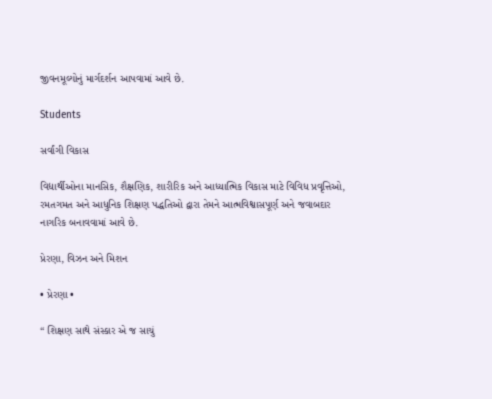જીવનમૂલ્યોનું માર્ગદર્શન આપવામાં આવે છે.

Students

સર્વાંગી વિકાસ

વિદ્યાર્થીઓના માનસિક, શૈક્ષણિક, શારીરિક અને આધ્યાત્મિક વિકાસ માટે વિવિધ પ્રવૃત્તિઓ, રમતગમત અને આધુનિક શિક્ષણ પદ્ધતિઓ દ્વારા તેમને આત્મવિશ્વાસપૂર્ણ અને જવાબદાર નાગરિક બનાવવામાં આવે છે.

પ્રેરણા, વિઝન અને મિશન

• પ્રેરણા •

“ શિક્ષણ સાથે સંસ્કાર એ જ સાચું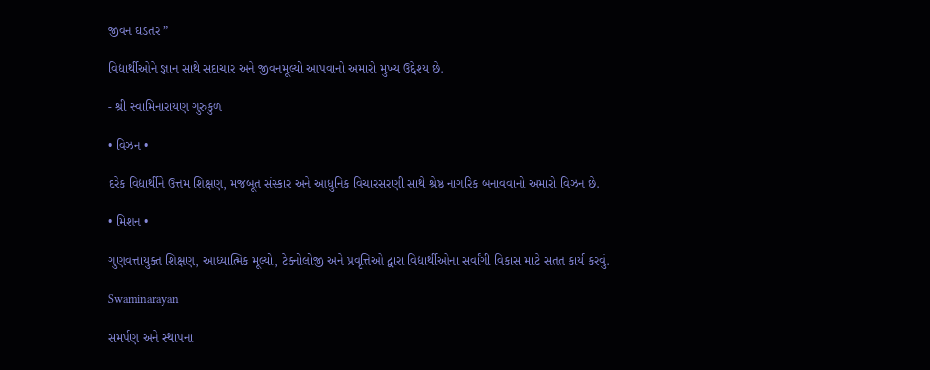જીવન ઘડતર ”

વિદ્યાર્થીઓને જ્ઞાન સાથે સદાચાર અને જીવનમૂલ્યો આપવાનો અમારો મુખ્ય ઉદ્દેશ્ય છે.

- શ્રી સ્વામિનારાયણ ગુરુકુળ

• વિઝન •

દરેક વિદ્યાર્થીને ઉત્તમ શિક્ષણ, મજબૂત સંસ્કાર અને આધુનિક વિચારસરણી સાથે શ્રેષ્ઠ નાગરિક બનાવવાનો અમારો વિઝન છે.

• મિશન •

ગુણવત્તાયુક્ત શિક્ષણ, આધ્યાત્મિક મૂલ્યો, ટેક્નોલોજી અને પ્રવૃત્તિઓ દ્વારા વિદ્યાર્થીઓના સર્વાંગી વિકાસ માટે સતત કાર્ય કરવું.

Swaminarayan

સમર્પણ અને સ્થાપના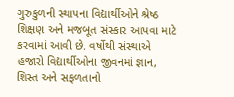ગુરુકુળની સ્થાપના વિદ્યાર્થીઓને શ્રેષ્ઠ શિક્ષણ અને મજબૂત સંસ્કાર આપવા માટે કરવામાં આવી છે. વર્ષોથી સંસ્થાએ હજારો વિદ્યાર્થીઓના જીવનમાં જ્ઞાન, શિસ્ત અને સફળતાનો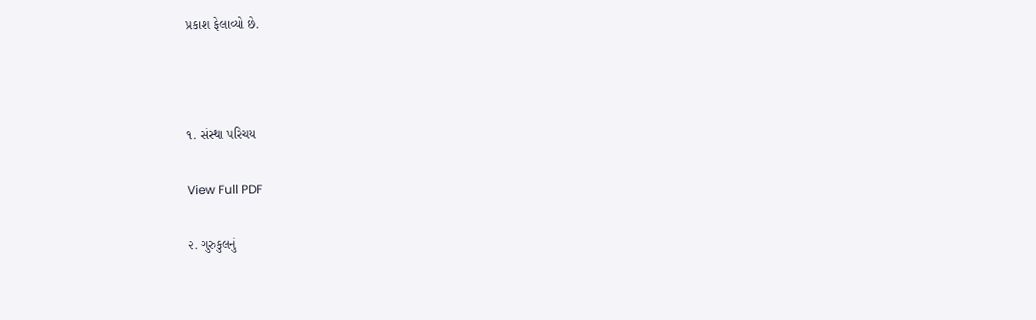પ્રકાશ ફેલાવ્યો છે.



૧. સંસ્થા પરિચય

View Full PDF

૨. ગુરુકુલનું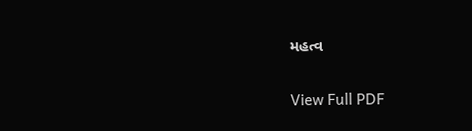મહત્વ

View Full PDF